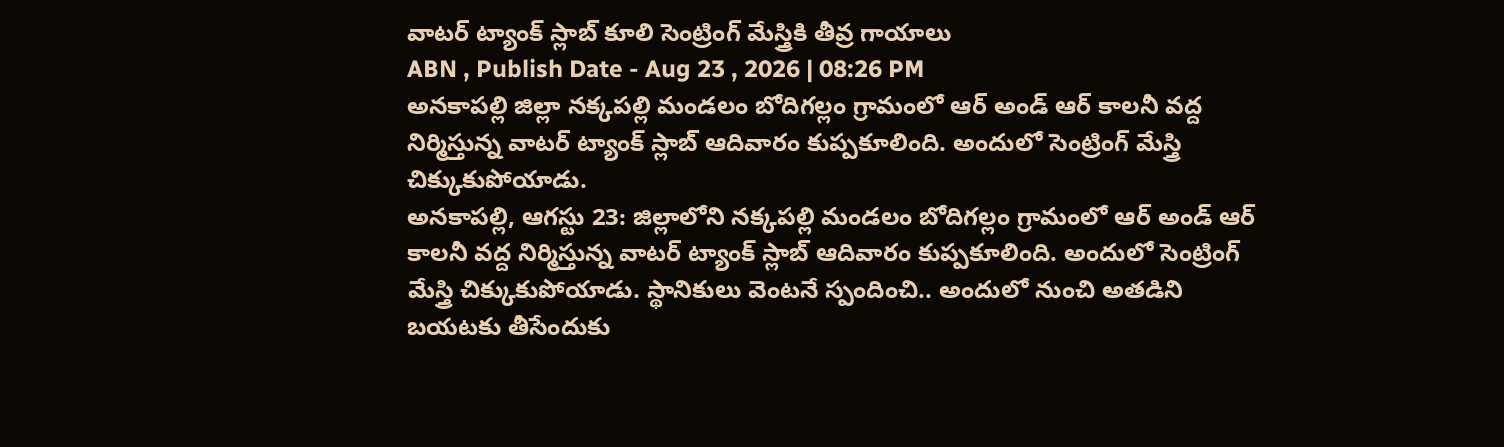వాటర్ ట్యాంక్ స్లాబ్ కూలి సెంట్రింగ్ మేస్త్రికి తీవ్ర గాయాలు
ABN , Publish Date - Aug 23 , 2026 | 08:26 PM
అనకాపల్లి జిల్లా నక్కపల్లి మండలం బోదిగల్లం గ్రామంలో ఆర్ అండ్ ఆర్ కాలనీ వద్ద నిర్మిస్తున్న వాటర్ ట్యాంక్ స్లాబ్ ఆదివారం కుప్పకూలింది. అందులో సెంట్రింగ్ మేస్త్రి చిక్కుకుపోయాడు.
అనకాపల్లి, ఆగస్టు 23: జిల్లాలోని నక్కపల్లి మండలం బోదిగల్లం గ్రామంలో ఆర్ అండ్ ఆర్ కాలనీ వద్ద నిర్మిస్తున్న వాటర్ ట్యాంక్ స్లాబ్ ఆదివారం కుప్పకూలింది. అందులో సెంట్రింగ్ మేస్త్రి చిక్కుకుపోయాడు. స్థానికులు వెంటనే స్పందించి.. అందులో నుంచి అతడిని బయటకు తీసేందుకు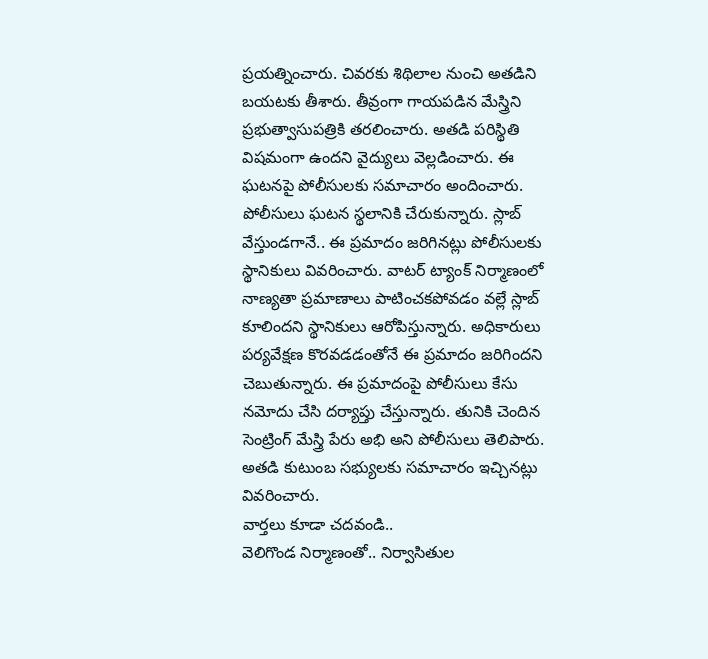ప్రయత్నించారు. చివరకు శిథిలాల నుంచి అతడిని బయటకు తీశారు. తీవ్రంగా గాయపడిన మేస్త్రిని ప్రభుత్వాసుపత్రికి తరలించారు. అతడి పరిస్థితి విషమంగా ఉందని వైద్యులు వెల్లడించారు. ఈ ఘటనపై పోలీసులకు సమాచారం అందించారు.
పోలీసులు ఘటన స్థలానికి చేరుకున్నారు. స్లాబ్ వేస్తుండగానే.. ఈ ప్రమాదం జరిగినట్లు పోలీసులకు స్థానికులు వివరించారు. వాటర్ ట్యాంక్ నిర్మాణంలో నాణ్యతా ప్రమాణాలు పాటించకపోవడం వల్లే స్లాబ్ కూలిందని స్థానికులు ఆరోపిస్తున్నారు. అధికారులు పర్యవేక్షణ కొరవడడంతోనే ఈ ప్రమాదం జరిగిందని చెబుతున్నారు. ఈ ప్రమాదంపై పోలీసులు కేసు నమోదు చేసి దర్యాప్తు చేస్తున్నారు. తునికి చెందిన సెంట్రింగ్ మేస్త్రి పేరు అభి అని పోలీసులు తెలిపారు. అతడి కుటుంబ సభ్యులకు సమాచారం ఇచ్చినట్లు వివరించారు.
వార్తలు కూడా చదవండి..
వెలిగొండ నిర్మాణంతో.. నిర్వాసితుల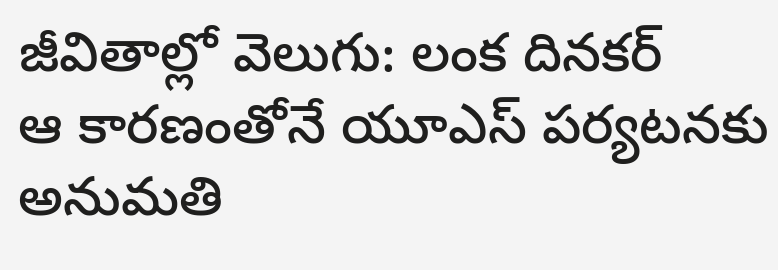జీవితాల్లో వెలుగు: లంక దినకర్
ఆ కారణంతోనే యూఎస్ పర్యటనకు అనుమతి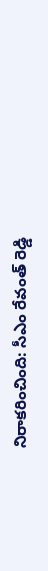నిరాకరించింది: సీఎం రేవంత్ రెడ్డి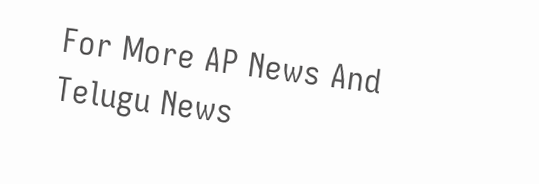For More AP News And Telugu News